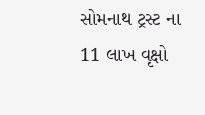સોમનાથ ટ્રસ્ટ ના 11 લાખ વૃક્ષો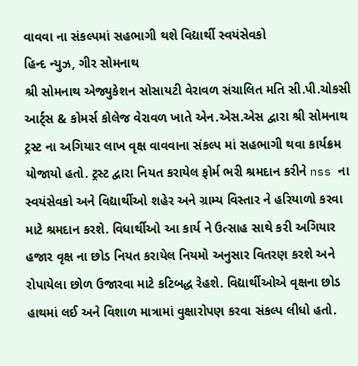વાવવા ના સંકલ્પમાં સહભાગી થશે વિદ્યાર્થી સ્વયંસેવકો
હિન્દ ન્યુઝ, ગીર સોમનાથ
શ્રી સોમનાથ એજ્યુકેશન સોસાયટી વેરાવળ સંચાલિત મતિ સી.પી.ચોકસી આર્ટ્સ & કોમર્સ કોલેજ વેરાવળ ખાતે એન.એસ.એસ દ્વારા શ્રી સોમનાથ ટ્રસ્ટ ના અગિયાર લાખ વૃક્ષ વાવવાના સંકલ્પ માં સહભાગી થવા કાર્યક્રમ યોજાયો હતો. ટ્રસ્ટ દ્વારા નિયત કરાયેલ ફોર્મ ભરી શ્રમદાન કરીને nss ના સ્વયંસેવકો અને વિદ્યાર્થીઓ શહેર અને ગ્રામ્ય વિસ્તાર ને હરિયાળો કરવા માટે શ્રમદાન કરશે. વિધાર્થીઓ આ કાર્ય ને ઉત્સાહ સાથે કરી અગિયાર હજાર વૃક્ષ ના છોડ નિયત કરાયેલ નિયમો અનુસાર વિતરણ કરશે અને રોપાયેલા છોળ ઉજારવા માટે કટિબદ્ધ રેહશે. વિદ્યાર્થીઓએ વૃક્ષના છોડ હાથમાં લઈ અને વિશાળ માત્રામાં વુક્ષારોપણ કરવા સંકલ્પ લીધો હતો.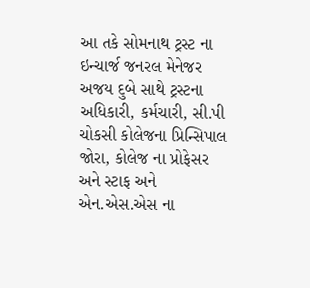આ તકે સોમનાથ ટ્રસ્ટ ના ઇન્ચાર્જ જનરલ મેનેજર અજય દુબે સાથે ટ્રસ્ટના અધિકારી, કર્મચારી, સી.પી ચોકસી કોલેજના પ્રિન્સિપાલ જોરા, કોલેજ ના પ્રોફેસર અને સ્ટાફ અને એન.એસ.એસ ના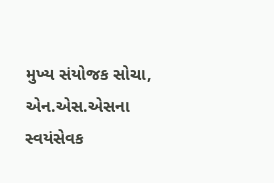મુખ્ય સંયોજક સોચા, એન.એસ.એસના સ્વયંસેવક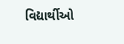વિદ્યાર્થીઓ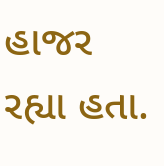હાજર રહ્યા હતા.